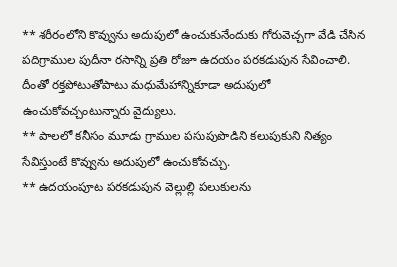** శరీరంలోని కొవ్వును అదుపులో ఉంచుకునేందుకు గోరువెచ్చగా వేడి చేసిన పదిగ్రాముల పుదీనా రసాన్ని ప్రతి రోజూ ఉదయం పరకడుపున సేవించాలి. దీంతో రక్తపోటుతోపాటు మధుమేహాన్నికూడా అదుపులో ఉంచుకోవచ్చంటున్నారు వైద్యులు.
** పాలలో కనీసం మూడు గ్రాముల పసుపుపొడిని కలుపుకుని నిత్యం సేవిస్తుంటే కొవ్వును అదుపులో ఉంచుకోవచ్చు.
** ఉదయంపూట పరకడుపున వెల్లుల్లి పలుకులను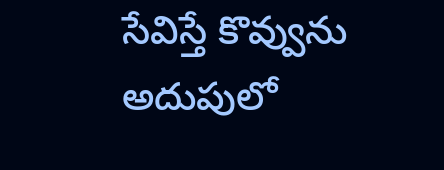సేవిస్తే కొవ్వును అదుపులో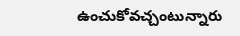ఉంచుకోవచ్చంటున్నారు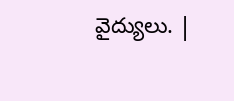వైద్యులు. |